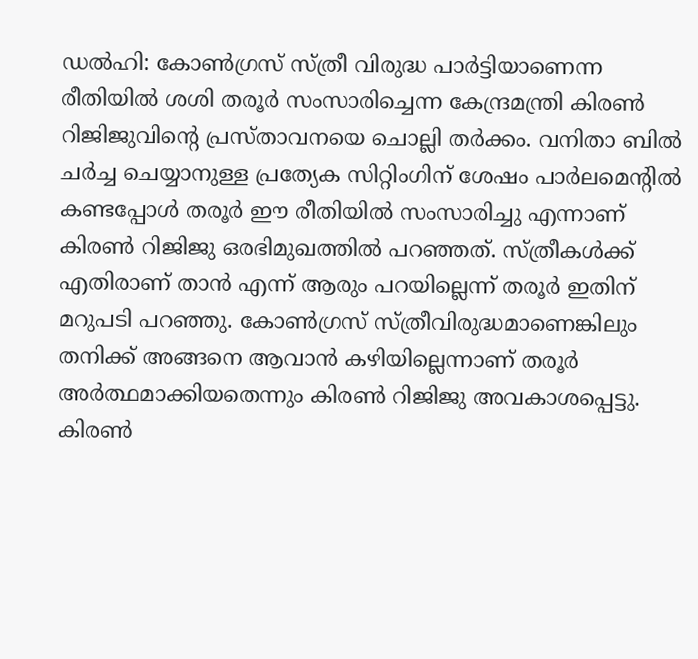ഡൽഹി: കോൺഗ്രസ് സ്ത്രീ വിരുദ്ധ പാർട്ടിയാണെന്ന രീതിയിൽ ശശി തരൂർ സംസാരിച്ചെന്ന കേന്ദ്രമന്ത്രി കിരൺ റിജിജുവിന്റെ പ്രസ്താവനയെ ചൊല്ലി തർക്കം. വനിതാ ബിൽ ചർച്ച ചെയ്യാനുള്ള പ്രത്യേക സിറ്റിംഗിന് ശേഷം പാർലമെന്റിൽ കണ്ടപ്പോൾ തരൂർ ഈ രീതിയിൽ സംസാരിച്ചു എന്നാണ് കിരൺ റിജിജു ഒരഭിമുഖത്തിൽ പറഞ്ഞത്. സ്ത്രീകൾക്ക് എതിരാണ് താൻ എന്ന് ആരും പറയില്ലെന്ന് തരൂർ ഇതിന് മറുപടി പറഞ്ഞു. കോൺഗ്രസ് സ്ത്രീവിരുദ്ധമാണെങ്കിലും തനിക്ക് അങ്ങനെ ആവാൻ കഴിയില്ലെന്നാണ് തരൂർ അർത്ഥമാക്കിയതെന്നും കിരൺ റിജിജു അവകാശപ്പെട്ടു. കിരൺ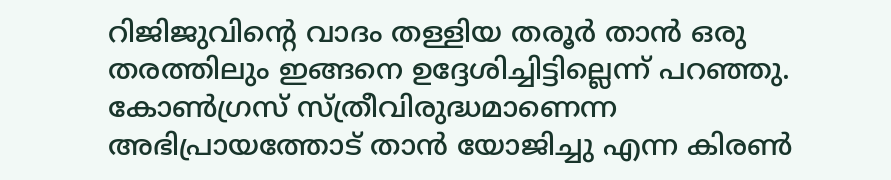റിജിജുവിന്റെ വാദം തള്ളിയ തരൂർ താൻ ഒരു തരത്തിലും ഇങ്ങനെ ഉദ്ദേശിച്ചിട്ടില്ലെന്ന് പറഞ്ഞു.
കോൺഗ്രസ് സ്ത്രീവിരുദ്ധമാണെന്ന അഭിപ്രായത്തോട് താൻ യോജിച്ചു എന്ന കിരൺ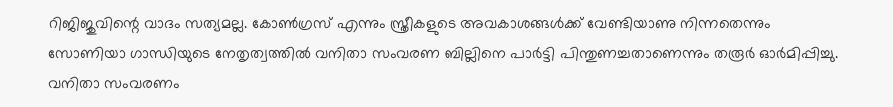റിജിജുവിന്റെ വാദം സത്യമല്ല. കോൺഗ്രസ് എന്നും സ്ത്രീകളുടെ അവകാശങ്ങൾക്ക് വേണ്ടിയാണു നിന്നതെന്നും സോണിയാ ഗാന്ധിയുടെ നേതൃത്വത്തിൽ വനിതാ സംവരണ ബില്ലിനെ പാർട്ടി പിന്തുണച്ചതാണെന്നും തരൂർ ഓർമിപ്പിച്ചു. വനിതാ സംവരണം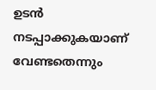ഉടൻ നടപ്പാക്കുകയാണ് വേണ്ടതെന്നും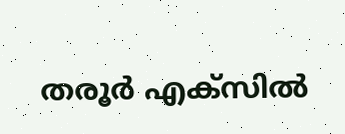തരൂർ എക്സിൽ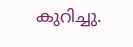കുറിച്ചു.